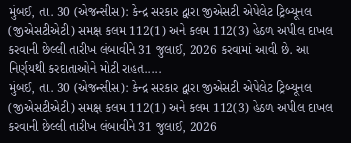મુંબઈ, તા. 30 (એજન્સીસ): કેન્દ્ર સરકાર દ્વારા જીએસટી એપેલેટ ટ્રિબ્યૂનલ (જીએસટીએટી) સમક્ષ કલમ 112(1) અને કલમ 112(3) હેઠળ અપીલ દાખલ કરવાની છેલ્લી તારીખ લંબાવીને 31 જુલાઈ, 2026 કરવામાં આવી છે. આ નિર્ણયથી કરદાતાઓને મોટી રાહત.....
મુંબઈ, તા. 30 (એજન્સીસ): કેન્દ્ર સરકાર દ્વારા જીએસટી એપેલેટ ટ્રિબ્યૂનલ (જીએસટીએટી) સમક્ષ કલમ 112(1) અને કલમ 112(3) હેઠળ અપીલ દાખલ કરવાની છેલ્લી તારીખ લંબાવીને 31 જુલાઈ, 2026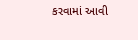કરવામાં આવી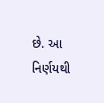છે. આ નિર્ણયથી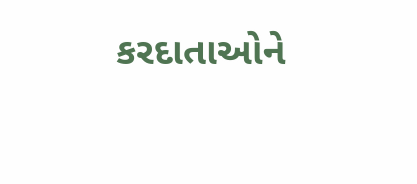કરદાતાઓને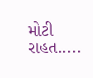મોટી રાહત.....